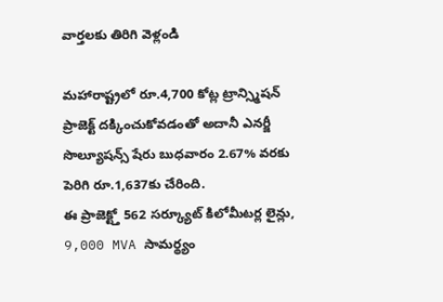వార్తలకు తిరిగి వెళ్లండి

మహారాష్ట్రలో రూ.4,700 కోట్ల ట్రాన్స్మిషన్ ప్రాజెక్ట్ దక్కించుకోవడంతో అదానీ ఎనర్జీ సొల్యూషన్స్ షేరు బుధవారం 2.67% వరకు పెరిగి రూ.1,637కు చేరింది.
ఈ ప్రాజెక్ట్తో 562 సర్క్యూట్ కిలోమీటర్ల లైన్లు, 9,000 MVA సామర్థ్యం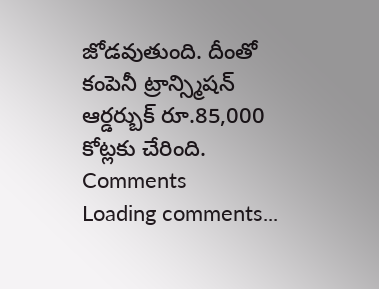జోడవుతుంది. దీంతో కంపెనీ ట్రాన్స్మిషన్ ఆర్డర్బుక్ రూ.85,000 కోట్లకు చేరింది.
Comments
Loading comments...